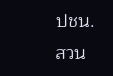ปชน. สวน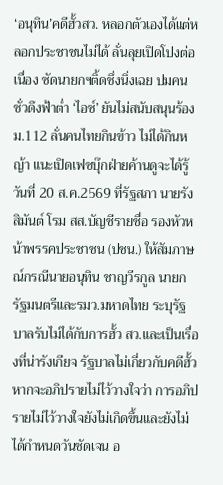‘อนุทิน’คดีฮั้วสว. หลอกตัวเองได้แต่หลอกประชาชนไม่ได้ ลั่นลุยเปิดโปงต่อเนื่อง ซัดนายกฯติ้ดชึ่งนิ่งเฉย ปมคนชั่วดึงฟ้าต่ำ ‘ไอซ์’ ยันไม่สนับสนุนร้อง ม.112 ลั่นคนไทยกินข้าว ไม่ได้กินหญ้า แนะเปิดเฟซบุ๊กฝ่ายค้านดูจะได้รู้
วันที่ 20 ส.ค.2569 ที่รัฐสภา นายรังสิมันต์ โรม สส.บัญชีรายชื่อ รองหัวหน้าพรรคประชาชน (ปชน.) ให้สัมภาษณ์กรณีนายอนุทิน ชาญวีรกูล นายกรัฐมนตรีและรมว.มหาดไทย ระบุรัฐบาลรับไม่ได้กับการฮั้ว สว.และเป็นเรื่องที่น่ารังเกียจ รัฐบาลไม่เกี่ยวกับคดีฮั้ว หากจะอภิปรายไม่ไว้วางใจว่า การอภิปรายไม่ไว้วางใจยังไม่เกิดขึ้นและยังไม่ได้กำหนดวันชัดเจน อ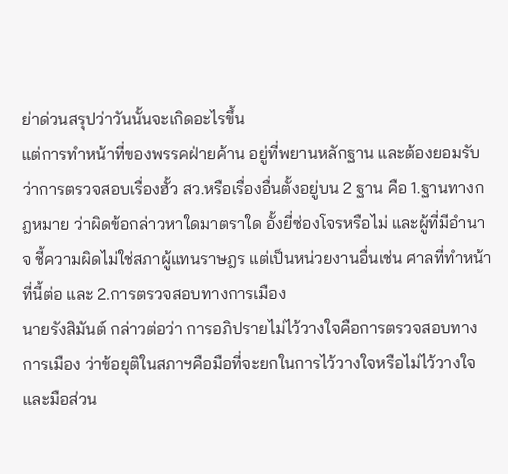ย่าด่วนสรุปว่าวันนั้นจะเกิดอะไรขึ้น
แต่การทำหน้าที่ของพรรคฝ่ายค้าน อยู่ที่พยานหลักฐาน และต้องยอมรับว่าการตรวจสอบเรื่องฮั้ว สว.หรือเรื่องอื่นตั้งอยู่บน 2 ฐาน คือ 1.ฐานทางกฎหมาย ว่าผิดข้อกล่าวหาใดมาตราใด อั้งยี่ซ่องโจรหรือไม่ และผู้ที่มีอำนาจ ชี้ความผิดไม่ใช่สภาผู้แทนราษฎร แต่เป็นหน่วยงานอื่นเช่น ศาลที่ทำหน้าที่นี้ต่อ และ 2.การตรวจสอบทางการเมือง
นายรังสิมันต์ กล่าวต่อว่า การอภิปรายไม่ไว้วางใจคือการตรวจสอบทางการเมือง ว่าข้อยุติในสภาฯคือมือที่จะยกในการไว้วางใจหรือไม่ไว้วางใจ และมือส่วน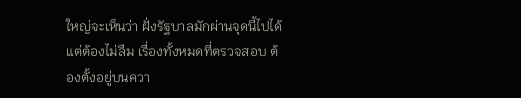ใหญ่จะเห็นว่า ฝั่งรัฐบาลมักผ่านจุดนี้ไปได้ แต่ต้องไม่ลืม เรื่องทั้งหมดที่ตรวจสอบ ต้องตั้งอยู่บนควา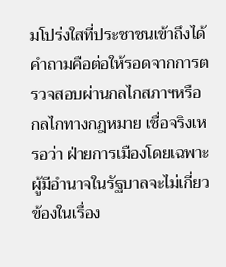มโปร่งใสที่ประชาชนเข้าถึงได้ คำถามคือต่อให้รอดจากการตรวจสอบผ่านกลไกสภาฯหรือกลไกทางกฎหมาย เชื่อจริงเหรอว่า ฝ่ายการเมืองโดยเฉพาะผู้มีอำนาจในรัฐบาลจะไม่เกี่ยวข้องในเรื่อง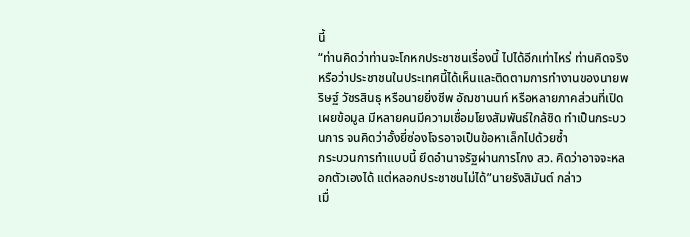นี้
“ท่านคิดว่าท่านจะโกหกประชาชนเรื่องนี้ ไปได้อีกเท่าไหร่ ท่านคิดจริงหรือว่าประชาชนในประเทศนี้ได้เห็นและติดตามการทำงานของนายพริษฐ์ วัชรสินธุ หรือนายยิ่งชีพ อัฌชานนท์ หรือหลายภาคส่วนที่เปิดเผยข้อมูล มีหลายคนมีความเชื่อมโยงสัมพันธ์ใกล้ชิด ทำเป็นกระบวนการ จนคิดว่าอั้งยี่ซ่องโจรอาจเป็นข้อหาเล็กไปด้วยซ้ำ
กระบวนการทำแบบนี้ ยึดอำนาจรัฐผ่านการโกง สว. คิดว่าอาจจะหลอกตัวเองได้ แต่หลอกประชาชนไม่ได้”นายรังสิมันต์ กล่าว
เมื่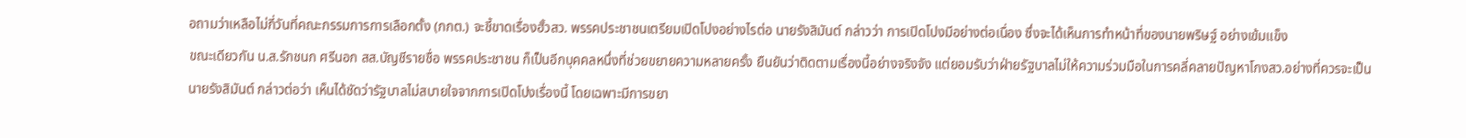อถามว่าเหลือไม่กี่วันที่คณะกรรมการการเลือกตั้ง (กกต.) จะชี้ขาดเรื่องฮั้วสว. พรรคประชาชนเตรียมเปิดโปงอย่างไรต่อ นายรังสิมันต์ กล่าวว่า การเปิดโปงมีอย่างต่อเนื่อง ซึ่งจะได้เห็นการทำหน้าที่ของนายพริษฐ์ อย่างเข้มแข็ง
ขณะเดียวกัน น.ส.รักชนก ศรีนอก สส.บัญชีรายชื่อ พรรคประชาชน ก็เป็นอีกบุคคลหนึ่งที่ช่วยขยายความหลายครั้ง ยืนยันว่าติดตามเรื่องนี้อย่างจริงจัง แต่ยอมรับว่าฝ่ายรัฐบาลไม่ให้ความร่วมมือในการคลี่คลายปัญหาโกงสว.อย่างที่ควรจะเป็น
นายรังสิมันต์ กล่าวต่อว่า เห็นได้ชัดว่ารัฐบาลไม่สบายใจจากการเปิดโปงเรื่องนี้ โดยเฉพาะมีการขยา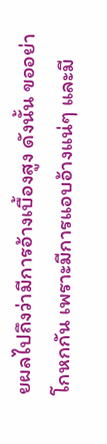ยผลไปถึงว่ามีการอ้างเบื้องสูง ดังนั้น ขออย่าโกหกกัน เพราะมีการแอบอ้างแน่ๆ และมี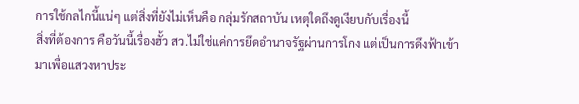การใช้กลไกนี้แน่ๆ แต่สิ่งที่ยังไม่เห็นคือ กลุ่มรักสถาบัน เหตุใดถึงดูเงียบกับเรื่องนี้
สิ่งที่ต้องการ คือวันนี้เรื่องฮั้ว สว.ไม่ใช่แค่การยึดอำนาจรัฐผ่านการโกง แต่เป็นการดึงฟ้าเข้ามาเพื่อแสวงหาประ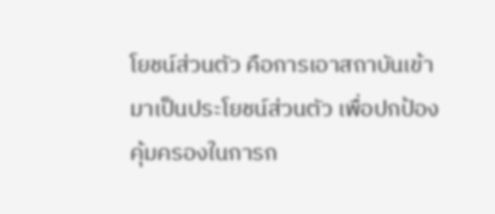โยชน์ส่วนตัว คือการเอาสถาบันเข้ามาเป็นประโยชน์ส่วนตัว เพื่อปกป้องคุ้มครองในการก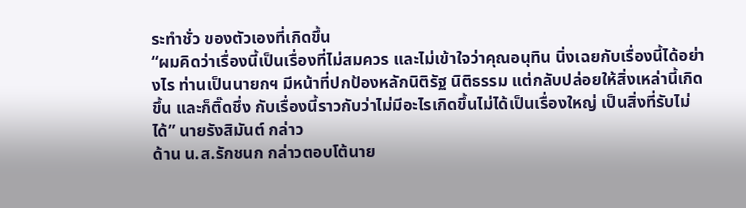ระทำชั่ว ของตัวเองที่เกิดขึ้น
“ผมคิดว่าเรื่องนี้เป็นเรื่องที่ไม่สมควร และไม่เข้าใจว่าคุณอนุทิน นิ่งเฉยกับเรื่องนี้ได้อย่างไร ท่านเป็นนายกฯ มีหน้าที่ปกป้องหลักนิติรัฐ นิติธรรม แต่กลับปล่อยให้สิ่งเหล่านี้เกิดขึ้น และก็ติ๊ดชึ่ง กับเรื่องนี้ราวกับว่าไม่มีอะไรเกิดขึ้นไม่ได้เป็นเรื่องใหญ่ เป็นสิ่งที่รับไม่ได้” นายรังสิมันต์ กล่าว
ด้าน น.ส.รักชนก กล่าวตอบโต้นาย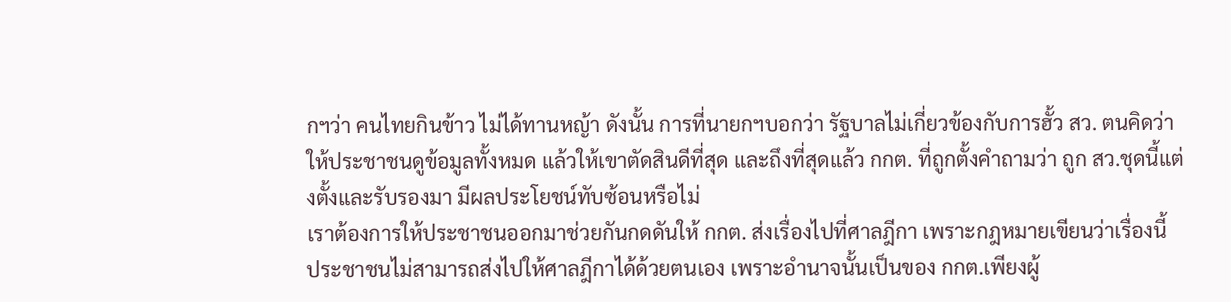กฯว่า คนไทยกินข้าว ไม่ได้ทานหญ้า ดังนั้น การที่นายกฯบอกว่า รัฐบาลไม่เกี่ยวข้องกับการฮั้ว สว. ตนคิดว่าให้ประชาชนดูข้อมูลทั้งหมด แล้วให้เขาตัดสินดีที่สุด และถึงที่สุดแล้ว กกต. ที่ถูกตั้งคำถามว่า ถูก สว.ชุดนี้แต่งตั้งและรับรองมา มีผลประโยชน์ทับซ้อนหรือไม่
เราต้องการให้ประชาชนออกมาช่วยกันกดดันให้ กกต. ส่งเรื่องไปที่ศาลฎีกา เพราะกฎหมายเขียนว่าเรื่องนี้ ประชาชนไม่สามารถส่งไปให้ศาลฎีกาได้ด้วยตนเอง เพราะอำนาจนั้นเป็นของ กกต.เพียงผู้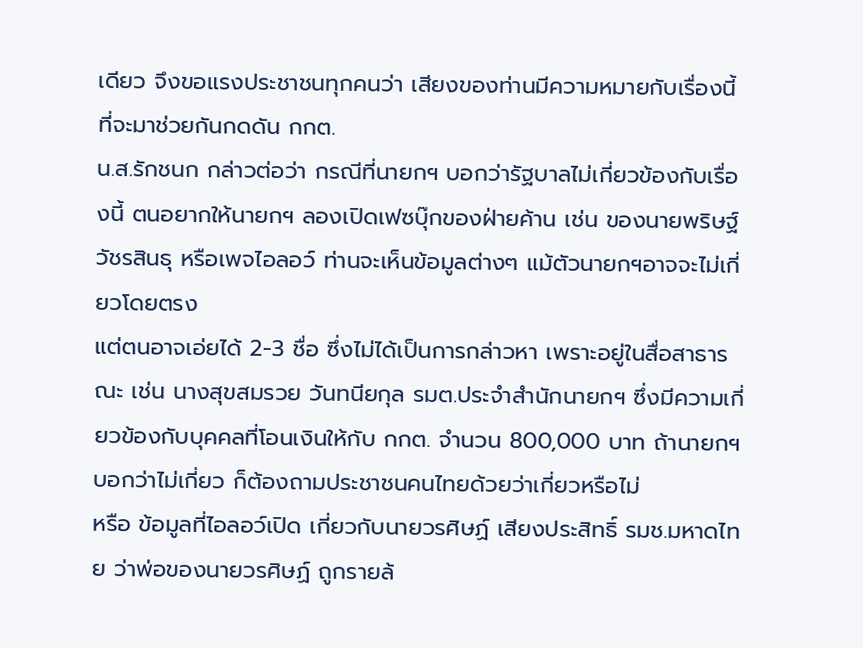เดียว จึงขอแรงประชาชนทุกคนว่า เสียงของท่านมีความหมายกับเรื่องนี้ ที่จะมาช่วยกันกดดัน กกต.
น.ส.รักชนก กล่าวต่อว่า กรณีที่นายกฯ บอกว่ารัฐบาลไม่เกี่ยวข้องกับเรื่องนี้ ตนอยากให้นายกฯ ลองเปิดเฟซบุ๊กของฝ่ายค้าน เช่น ของนายพริษฐ์ วัชรสินธุ หรือเพจไอลอว์ ท่านจะเห็นข้อมูลต่างๆ แม้ตัวนายกฯอาจจะไม่เกี่ยวโดยตรง
แต่ตนอาจเอ่ยได้ 2-3 ชื่อ ซึ่งไม่ได้เป็นการกล่าวหา เพราะอยู่ในสื่อสาธารณะ เช่น นางสุขสมรวย วันทนียกุล รมต.ประจำสำนักนายกฯ ซึ่งมีความเกี่ยวข้องกับบุคคลที่โอนเงินให้กับ กกต. จำนวน 800,000 บาท ถ้านายกฯ บอกว่าไม่เกี่ยว ก็ต้องถามประชาชนคนไทยด้วยว่าเกี่ยวหรือไม่
หรือ ข้อมูลที่ไอลอว์เปิด เกี่ยวกับนายวรศิษฏ์ เสียงประสิทธิ์ รมช.มหาดไทย ว่าพ่อของนายวรศิษฏ์ ถูกรายล้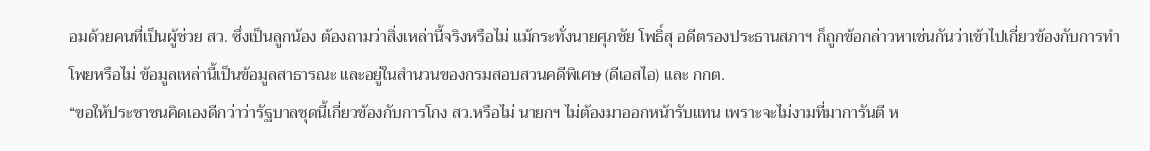อมด้วยคนที่เป็นผู้ช่วย สว. ซึ่งเป็นลูกน้อง ต้องถามว่าสิ่งเหล่านี้จริงหรือไม่ แม้กระทั่งนายศุภชัย โพธิ์สุ อดีตรองประธานสภาฯ ก็ถูกข้อกล่าวหาเช่นกันว่าเข้าไปเกี่ยวข้องกับการทำโพยหรือไม่ ข้อมูลเหล่านี้เป็นข้อมูลสาธารณะ และอยู่ในสำนวนของกรมสอบสวนคดีพิเศษ (ดีเอสไอ) และ กกต.
“ขอให้ประชาชนคิดเองดีกว่าว่ารัฐบาลชุดนี้เกี่ยวข้องกับการโกง สว.หรือไม่ นายกฯ ไม่ต้องมาออกหน้ารับแทน เพราะจะไม่งามที่มาการันตี ห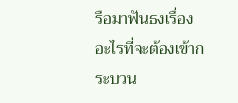รือมาฟันธงเรื่องอะไรที่จะต้องเข้ากระบวน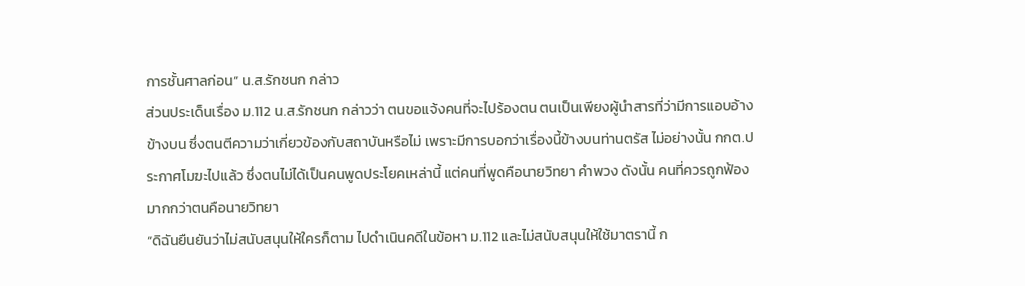การชั้นศาลก่อน” น.ส.รักชนก กล่าว
ส่วนประเด็นเรื่อง ม.112 น.ส.รักชนก กล่าวว่า ตนขอแจ้งคนที่จะไปร้องตน ตนเป็นเพียงผู้นำสารที่ว่ามีการแอบอ้างข้างบน ซึ่งตนตีความว่าเกี่ยวข้องกับสถาบันหรือไม่ เพราะมีการบอกว่าเรื่องนี้ข้างบนท่านตรัส ไม่อย่างนั้น กกต.ประกาศโมฆะไปแล้ว ซึ่งตนไม่ได้เป็นคนพูดประโยคเหล่านี้ แต่คนที่พูดคือนายวิทยา คำพวง ดังนั้น คนที่ควรถูกฟ้องมากกว่าตนคือนายวิทยา
“ดิฉันยืนยันว่าไม่สนับสนุนให้ใครก็ตาม ไปดำเนินคดีในข้อหา ม.112 และไม่สนับสนุนให้ใช้มาตรานี้ ก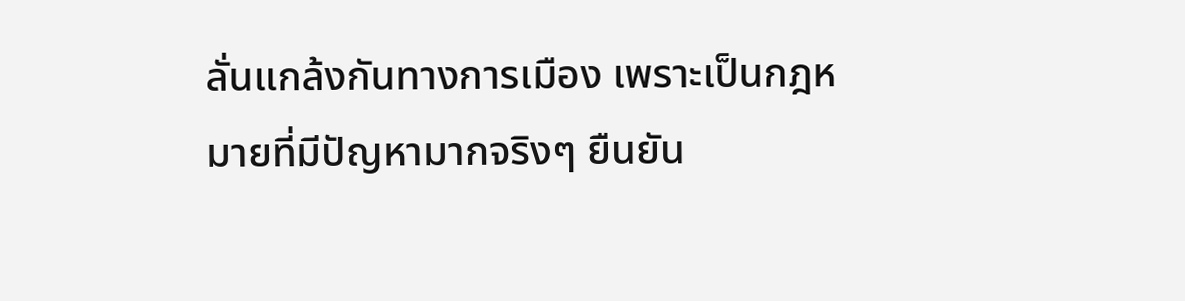ลั่นแกล้งกันทางการเมือง เพราะเป็นกฎหมายที่มีปัญหามากจริงๆ ยืนยัน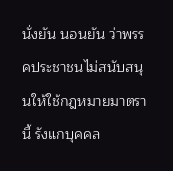นั่งยัน นอนยัน ว่าพรรคประชาชนไม่สนับสนุนให้ใช้กฎหมายมาตรานี้ รังแกบุคคล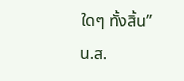ใดๆ ทั้งสิ้น” น.ส.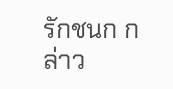รักชนก กล่าว